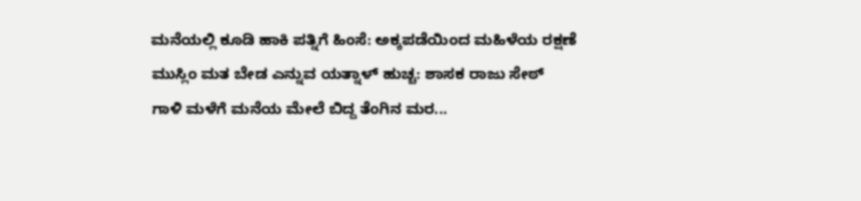ಮನೆಯಲ್ಲಿ ಕೂಡಿ ಹಾಕಿ ಪತ್ನಿಗೆ ಹಿಂಸೆ: ಅಕ್ಕಪಡೆಯಿಂದ ಮಹಿಳೆಯ ರಕ್ಷಣೆ
ಮುಸ್ಲಿಂ ಮತ ಬೇಡ ಎನ್ನುವ ಯತ್ನಾಳ್ ಹುಚ್ಚ: ಶಾಸಕ ರಾಜು ಸೇಠ್
ಗಾಳಿ ಮಳೆಗೆ ಮನೆಯ ಮೇಲೆ ಬಿದ್ದ ತೆಂಗಿನ ಮರ...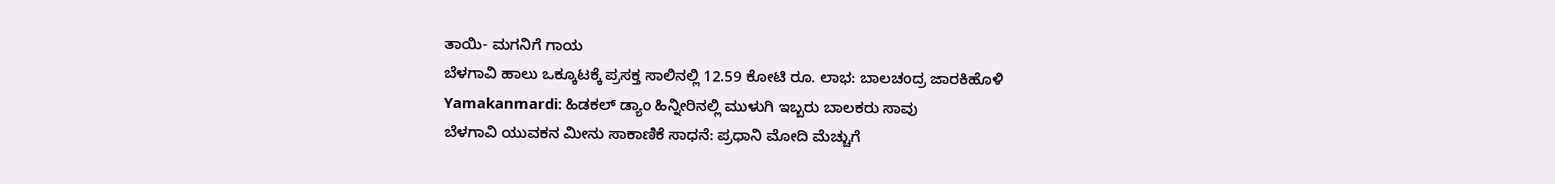ತಾಯಿ- ಮಗನಿಗೆ ಗಾಯ
ಬೆಳಗಾವಿ ಹಾಲು ಒಕ್ಕೂಟಕ್ಕೆ ಪ್ರಸಕ್ತ ಸಾಲಿನಲ್ಲಿ 12.59 ಕೋಟಿ ರೂ. ಲಾಭ: ಬಾಲಚಂದ್ರ ಜಾರಕಿಹೊಳಿ
Yamakanmardi: ಹಿಡಕಲ್ ಡ್ಯಾಂ ಹಿನ್ನೀರಿನಲ್ಲಿ ಮುಳುಗಿ ಇಬ್ಬರು ಬಾಲಕರು ಸಾವು
ಬೆಳಗಾವಿ ಯುವಕನ ಮೀನು ಸಾಕಾಣಿಕೆ ಸಾಧನೆ: ಪ್ರಧಾನಿ ಮೋದಿ ಮೆಚ್ಚುಗೆ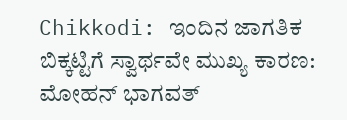Chikkodi: ಇಂದಿನ ಜಾಗತಿಕ ಬಿಕ್ಕಟ್ಟಿಗೆ ಸ್ವಾರ್ಥವೇ ಮುಖ್ಯ ಕಾರಣ: ಮೋಹನ್ ಭಾಗವತ್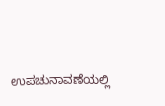ಉಪಚುನಾವಣೆಯಲ್ಲಿ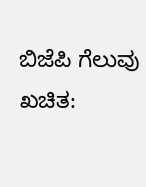ಬಿಜೆಪಿ ಗೆಲುವು ಖಚಿತ: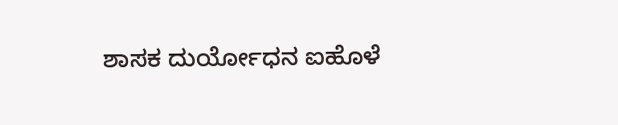ಶಾಸಕ ದುರ್ಯೋಧನ ಐಹೊಳೆ